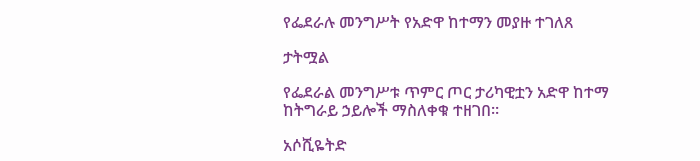የፌደራሉ መንግሥት የአድዋ ከተማን መያዙ ተገለጸ

ታትሟል

የፌደራል መንግሥቱ ጥምር ጦር ታሪካዊቷን አድዋ ከተማ ከትግራይ ኃይሎች ማስለቀቁ ተዘገበ።

አሶሺዬትድ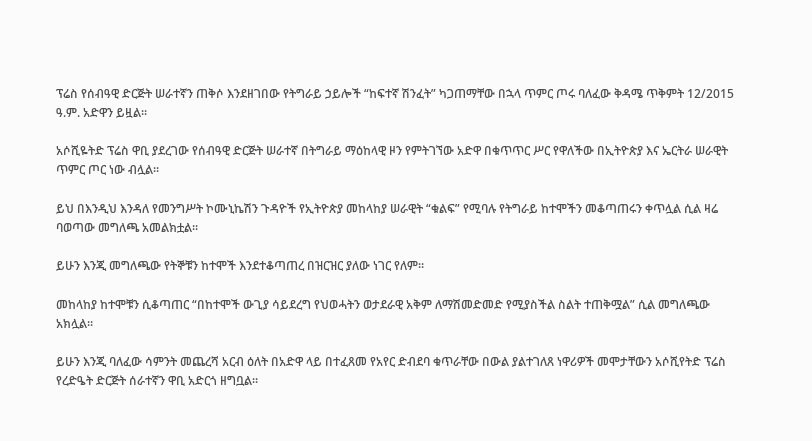ፕሬስ የሰብዓዊ ድርጅት ሠራተኛን ጠቅሶ እንደዘገበው የትግራይ ኃይሎች “ከፍተኛ ሽንፈት” ካጋጠማቸው በኋላ ጥምር ጦሩ ባለፈው ቅዳሜ ጥቅምት 12/2015 ዓ.ም. አድዋን ይዟል።

አሶሺዬትድ ፕሬስ ዋቢ ያደረገው የሰብዓዊ ድርጅት ሠራተኛ በትግራይ ማዕከላዊ ዞን የምትገኘው አድዋ በቁጥጥር ሥር የዋለችው በኢትዮጵያ እና ኤርትራ ሠራዊት ጥምር ጦር ነው ብሏል።

ይህ በእንዲህ እንዳለ የመንግሥት ኮሙኒኬሽን ጉዳዮች የኢትዮጵያ መከላከያ ሠራዊት “ቁልፍ” የሚባሉ የትግራይ ከተሞችን መቆጣጠሩን ቀጥሏል ሲል ዛሬ ባወጣው መግለጫ አመልክቷል።

ይሁን እንጂ መግለጫው የትኞቹን ከተሞች እንደተቆጣጠረ በዝርዝር ያለው ነገር የለም።

መከላከያ ከተሞቹን ሲቆጣጠር “በከተሞች ውጊያ ሳይደረግ የህወሓትን ወታደራዊ አቅም ለማሽመድመድ የሚያስችል ስልት ተጠቅሟል” ሲል መግለጫው አክሏል።

ይሁን እንጂ ባለፈው ሳምንት መጨረሻ አርብ ዕለት በአድዋ ላይ በተፈጸመ የአየር ድብደባ ቁጥራቸው በውል ያልተገለጸ ነዋሪዎች መሞታቸውን አሶሺየትድ ፕሬስ የረድዔት ድርጅት ሰራተኛን ዋቢ አድርጎ ዘግቧል።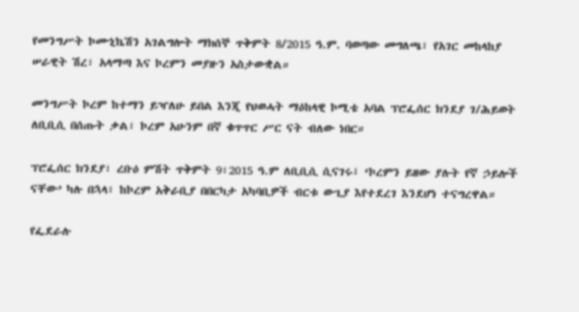የመንግሥት ኮሙኒኬሽን አገልግሎት ማክሰኞ ጥቅምት 8/2015 ዓ.ም. ባወጣው መግለጫ፣ የአገር መከላከያ ሠራዊት ሽረ፣ አላማጣ እና ኮረምን መያዙን አስታውቋል።

መንግሥት ኮረም ከተማን ይዣለሁ ይበል እንጂ የህወሓት ማዕከላዊ ኮሚቴ አባል ፕሮፌሰር ክንደያ ገ/ሕይወት ለቢቢሲ በሰጡት ቃል፣ ኮረም አሁንም በኛ ቁጥጥር ሥር ናት ብለው ነበር።

ፕሮፌሰር ክንደያ፣ ረቡዕ ምሽት ጥቅምት 9፣2015 ዓ.ም ለቢቢሲ ሲናገሩ፤ ‘ኮረምን ይዘው ያሉት የኛ ኃይሎች ናቸው’ ካሉ በኋላ፣ ከኮረም አቅራቢያ በበርካታ አካባቢዎች ብርቱ ውጊያ እየተደረገ እንደሆነ ተናግረዋል።

የፌደራሉ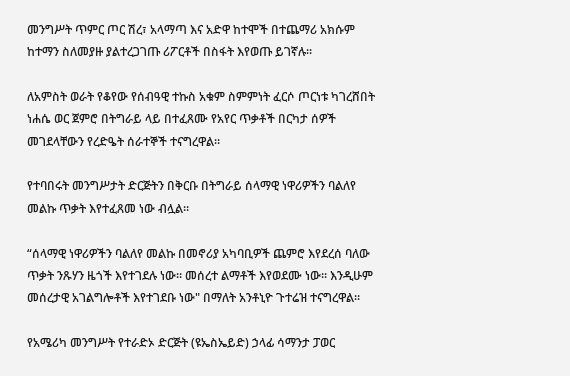መንግሥት ጥምር ጦር ሽረ፣ አላማጣ እና አድዋ ከተሞች በተጨማሪ አክሱም ከተማን ስለመያዙ ያልተረጋገጡ ሪፖርቶች በስፋት እየወጡ ይገኛሉ።

ለአምስት ወራት የቆየው የሰብዓዊ ተኩስ አቁም ስምምነት ፈርሶ ጦርነቱ ካገረሸበት ነሐሴ ወር ጀምሮ በትግራይ ላይ በተፈጸሙ የአየር ጥቃቶች በርካታ ሰዎች መገደላቸውን የረድዔት ሰራተኞች ተናግረዋል።

የተባበሩት መንግሥታት ድርጅትን በቅርቡ በትግራይ ሰላማዊ ነዋሪዎችን ባልለየ መልኩ ጥቃት እየተፈጸመ ነው ብሏል።

“ሰላማዊ ነዋሪዎችን ባልለየ መልኩ በመኖሪያ አካባቢዎች ጨምሮ እየደረሰ ባለው ጥቃት ንጹሃን ዜጎች እየተገደሉ ነው። መሰረተ ልማቶች እየወደሙ ነው። እንዲሁም መሰረታዊ አገልግሎቶች እየተገደቡ ነው" በማለት አንቶኒዮ ጉተሬዝ ተናግረዋል።

የአሜሪካ መንግሥት የተራድኦ ድርጅት (ዩኤስኤይድ) ኃላፊ ሳማንታ ፓወር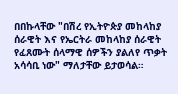በበኩላቸው "በሽረ የኢትዮጵያ መከላከያ ሰራዊት እና የኤርትራ መከላከያ ሰራዊት የፈጸሙት ሰላማዊ ሰዎችን ያልለየ ጥቃት አሳሳቢ ነው" ማለታቸው ይታወሳል።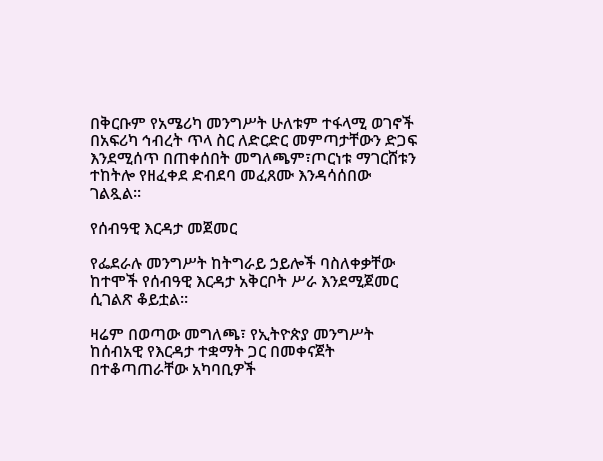በቅርቡም የአሜሪካ መንግሥት ሁለቱም ተፋላሚ ወገኖች በአፍሪካ ኅብረት ጥላ ስር ለድርድር መምጣታቸውን ድጋፍ እንደሚሰጥ በጠቀሰበት መግለጫም፣ጦርነቱ ማገርሸቱን ተከትሎ የዘፈቀደ ድብደባ መፈጸሙ እንዳሳሰበው ገልጿል።

የሰብዓዊ እርዳታ መጀመር

የፌደራሉ መንግሥት ከትግራይ ኃይሎች ባስለቀቃቸው ከተሞች የሰብዓዊ እርዳታ አቅርቦት ሥራ እንደሚጀመር ሲገልጽ ቆይቷል።

ዛሬም በወጣው መግለጫ፣ የኢትዮጵያ መንግሥት ከሰብአዊ የእርዳታ ተቋማት ጋር በመቀናጀት በተቆጣጠራቸው አካባቢዎች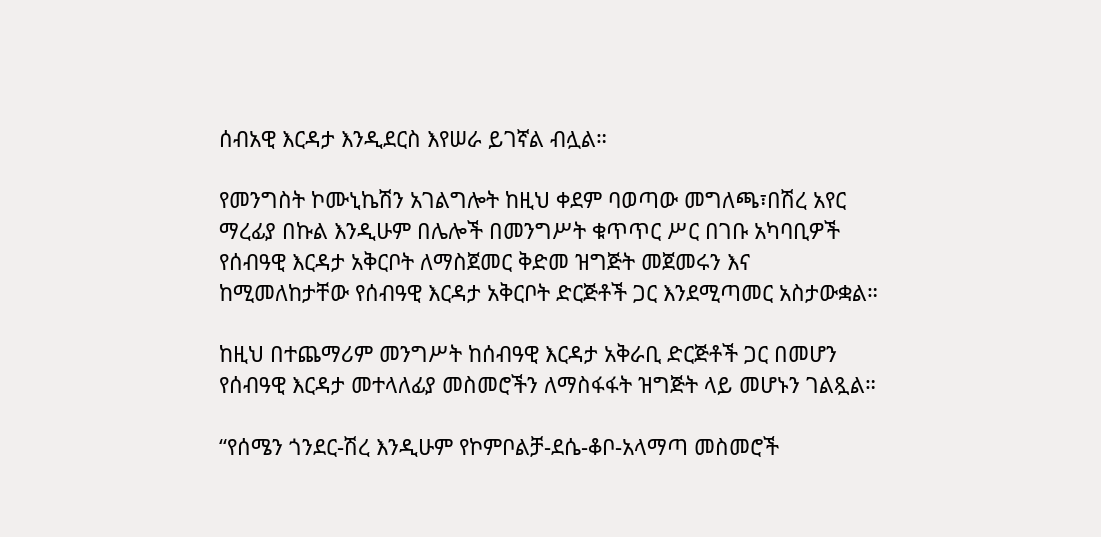ሰብአዊ እርዳታ እንዲደርስ እየሠራ ይገኛል ብሏል።

የመንግስት ኮሙኒኬሽን አገልግሎት ከዚህ ቀደም ባወጣው መግለጫ፣በሽረ አየር ማረፊያ በኩል እንዲሁም በሌሎች በመንግሥት ቁጥጥር ሥር በገቡ አካባቢዎች የሰብዓዊ እርዳታ አቅርቦት ለማስጀመር ቅድመ ዝግጅት መጀመሩን እና ከሚመለከታቸው የሰብዓዊ እርዳታ አቅርቦት ድርጅቶች ጋር እንደሚጣመር አስታውቋል።

ከዚህ በተጨማሪም መንግሥት ከሰብዓዊ እርዳታ አቅራቢ ድርጅቶች ጋር በመሆን የሰብዓዊ እርዳታ መተላለፊያ መስመሮችን ለማስፋፋት ዝግጅት ላይ መሆኑን ገልጿል።

“የሰሜን ጎንደር-ሽረ እንዲሁም የኮምቦልቻ-ደሴ-ቆቦ-አላማጣ መስመሮች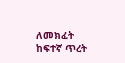ለመክፈት ከፍተኛ ጥረት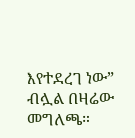እየተደረገ ነው” ብሏል በዛሬው መግለጫ።